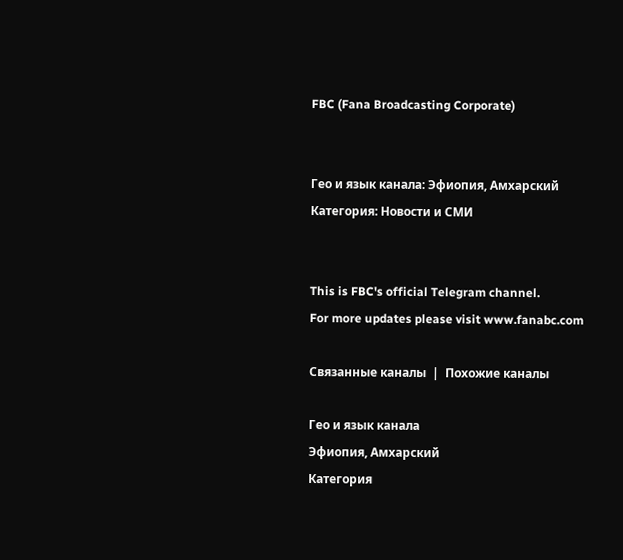FBC (Fana Broadcasting Corporate)


Гео и язык канала: Эфиопия, Амхарский
Категория: Новости и СМИ


This is FBC's official Telegram channel.
For more updates please visit www.fanabc.com

Связанные каналы  |  Похожие каналы

Гео и язык канала
Эфиопия, Амхарский
Категория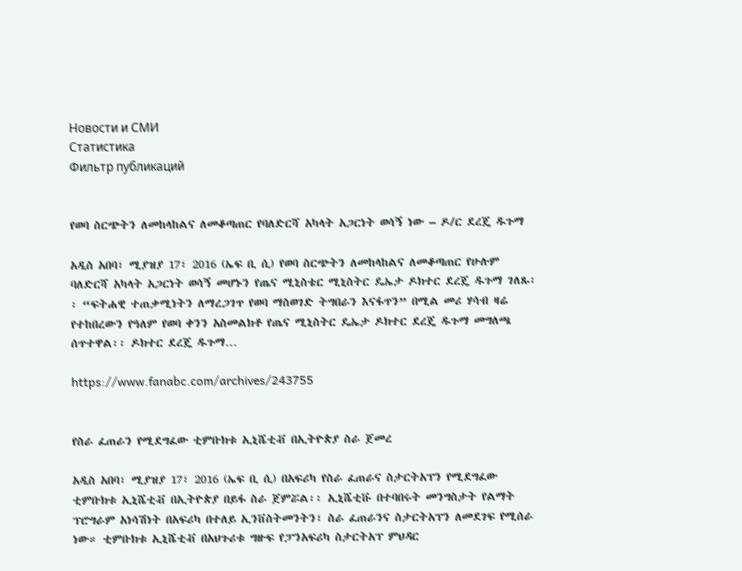Новости и СМИ
Статистика
Фильтр публикаций


የወባ ስርጭትን ለመከላከልና ለመቆጣጠር የባለድርሻ አካላት አጋርነት ወሳኝ ነው – ዶ/ር ደረጄ ዱጉማ

አዲስ አበባ፣ ሚያዝያ 17፣ 2016 (ኤፍ ቢ ሲ) የወባ ስርጭትን ለመከላከልና ለመቆጣጠር የሁሉም ባለድርሻ አካላት አጋርነት ወሳኝ መሆኑን የጤና ሚኒስቴር ሚኒስትር ዴኤታ ዶክተር ደረጄ ዱጉማ ገለጹ፡፡ “ፍትሐዊ ተጠቃሚነትን ለማረጋገጥ የወባ ማስወገድ ትግበራን እናፋጥን” በሚል መሪ ሃሳብ ዛሬ የተከበረውን የዓለም የወባ ቀንን አስመልክቶ የጤና ሚኒስትር ዴኤታ ዶክተር ደረጄ ዱጉማ መግለጫ ሰጥተዋል፡፡ ዶክተር ደረጄ ዱጉማ…

https://www.fanabc.com/archives/243755


የስራ ፈጠራን የሚደግፈው ቲምቡክቱ ኢኒሼቲቭ በኢትዮጵያ ስራ ጀመረ

አዲስ አበባ፣ ሚያዝያ 17፣ 2016 (ኤፍ ቢ ሲ) በአፍሪካ የስራ ፈጠራና ስታርትአፕን የሚደግፈው ቲምቡክቱ ኢኒሼቲቭ በኢትዮጵያ በይፋ ስራ ጀምሯል፡፡ ኢኒሼቲቩ በተባበሩት መንግስታት የልማት ፕሮግራም አነሳሽነት በአፍሪካ በተለይ ኢንቨስትመንትን፣ ስራ ፈጠራንና ስታርትአፕን ለመደገፍ የሚሰራ ነው። ቲምቡክቱ ኢኒሼቲቭ በአህጉሪቱ ግዙፍ የፓንአፍሪካ ስታርትአፕ ምህዳር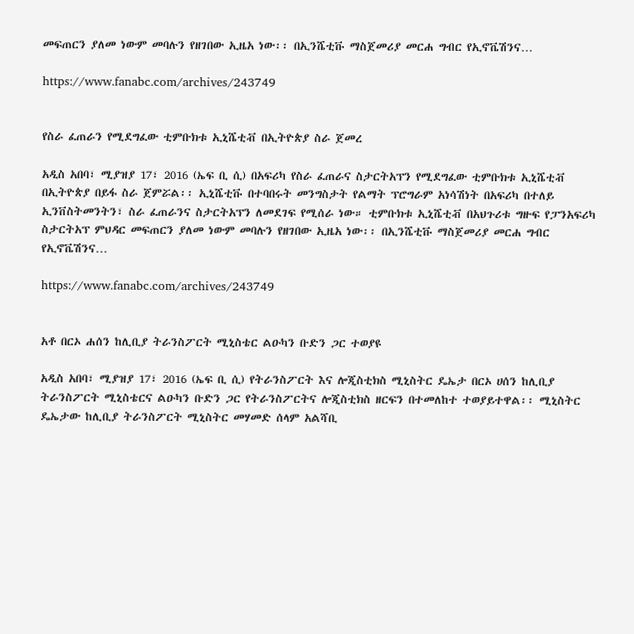መፍጠርን ያለመ ነውም መባሉን የዘገበው ኢዜአ ነው፡፡ በኢንሼቲቩ ማስጀመሪያ መርሐ ግብር የኢኖቬሽንና…

https://www.fanabc.com/archives/243749


የስራ ፈጠራን የሚደግፈው ቲምቡክቱ ኢኒሼቲቭ በኢትዮጵያ ስራ ጀመረ

አዲስ አበባ፣ ሚያዝያ 17፣ 2016 (ኤፍ ቢ ሲ) በአፍሪካ የስራ ፈጠራና ስታርትአፕን የሚደግፈው ቲምቡክቱ ኢኒሼቲቭ በኢትዮጵያ በይፋ ስራ ጀምሯል፡፡ ኢኒሼቲቩ በተባበሩት መንግስታት የልማት ፕሮግራም አነሳሽነት በአፍሪካ በተለይ ኢንቨስትመንትን፣ ስራ ፈጠራንና ስታርትአፕን ለመደገፍ የሚሰራ ነው። ቲምቡክቱ ኢኒሼቲቭ በአህጉሪቱ ግዙፍ የፓንአፍሪካ ስታርትአፕ ምህዳር መፍጠርን ያለመ ነውም መባሉን የዘገበው ኢዜአ ነው፡፡ በኢንሼቲቩ ማስጀመሪያ መርሐ ግብር የኢኖቬሽንና…

https://www.fanabc.com/archives/243749


አቶ በርኦ ሐሰን ከሊቢያ ትራንስፖርት ሚኒስቴር ልዑካን ቡድን ጋር ተወያዩ

አዲስ አበባ፣ ሚያዝያ 17፣ 2016 (ኤፍ ቢ ሲ) የትራንስፖርት እና ሎጂስቲክስ ሚኒስትር ዴኤታ በርኦ ሀሰን ከሊቢያ ትራንስፖርት ሚኒስቴርና ልዑካን ቡድን ጋር የትራንስፖርትና ሎጂስቲክስ ዘርፍን በተመለከተ ተወያይተዋል፡፡ ሚኒስትር ዴኤታው ከሊቢያ ትራንስፖርት ሚኒስትር መሃመድ ሰላም አልሻቢ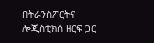በትራንስፖርትና ሎጂስቲክሰ ዘርፍ ጋር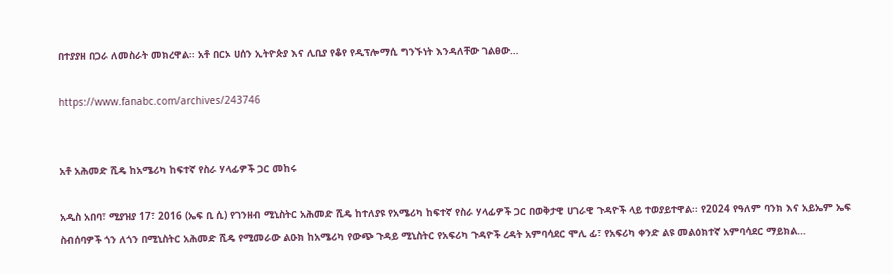በተያያዘ በጋራ ለመስራት መክረዋል፡፡ አቶ በርኦ ሀሰን ኢትዮጵያ እና ሊቢያ የቆየ የዲፕሎማሲ ግንኙነት እንዳለቸው ገልፀው…

https://www.fanabc.com/archives/243746


አቶ አሕመድ ሺዴ ከአሜሪካ ከፍተኛ የስራ ሃላፊዎች ጋር መከሩ

አዲስ አበባ፣ ሚያዝያ 17፣ 2016 (ኤፍ ቢ ሲ) የገንዘብ ሚኒስትር አሕመድ ሺዴ ከተለያዩ የአሜሪካ ከፍተኛ የስራ ሃላፊዎች ጋር በወቅታዊ ሀገራዊ ጉዳዮች ላይ ተወያይተዋል፡፡ የ2024 የዓለም ባንክ እና አይኤም ኤፍ ስብሰባዎች ጎን ለጎን በሚኒስትር አሕመድ ሺዴ የሚመራው ልዑክ ከአሜሪካ የውጭ ጉዳይ ሚኒስትር የአፍሪካ ጉዳዮች ረዳት አምባሳደር ሞሊ ፊ፣ የአፍሪካ ቀንድ ልዩ መልዕክተኛ አምባሳደር ማይክል…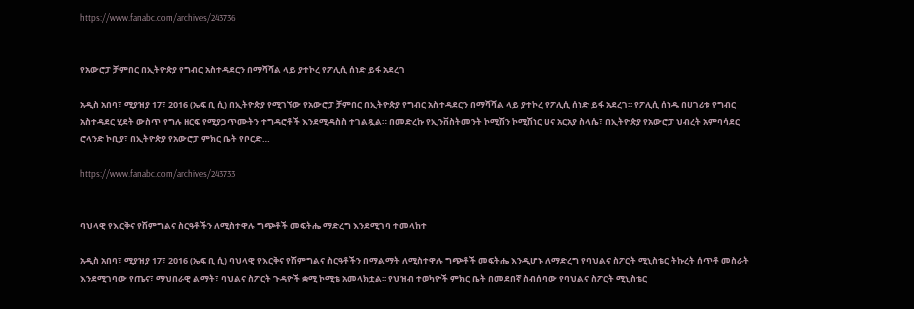https://www.fanabc.com/archives/243736


የአውሮፓ ቻምበር በኢትዮጵያ የግብር አስተዳደርን በማሻሻል ላይ ያተኮረ የፖሊሲ ሰነድ ይፋ አደረገ

አዲስ አበባ፣ ሚያዝያ 17፣ 2016 (ኤፍ ቢ ሲ) በኢትዮጵያ የሚገኘው የአውሮፓ ቻምበር በኢትዮጵያ የግብር አስተዳደርን በማሻሻል ላይ ያተኮረ የፖሊሲ ሰነድ ይፋ አደረገ፡፡ የፖሊሲ ሰነዱ በሀገሪቱ የግብር አስተዳደር ሂደት ውስጥ የግሉ ዘርፍ የሚያጋጥሙትን ተግዳሮቶች እንደሚዳስስ ተገልጿል። በመድረኩ የኢንቨስትመንት ኮሚሽን ኮሚሽነር ሀና አርአያ ስላሴ፣ በኢትዮጵያ የአውሮፓ ህብረት አምባሳደር ሮላንድ ኮቢያ፣ በኢትዮጵያ የአውሮፓ ምክር ቤት የቦርድ…

https://www.fanabc.com/archives/243733


ባህላዊ የእርቅና የሽምግልና ስርዓቶችን ለሚስተዋሉ ግጭቶች መፍትሔ ማድረግ እንደሚገባ ተመላከተ

አዲስ አበባ፣ ሚያዝያ 17፣ 2016 (ኤፍ ቢ ሲ) ባህላዊ የእርቅና የሽምግልና ስርዓቶችን በማልማት ለሚስተዋሉ ግጭቶች መፍትሔ እንዲሆኑ ለማድረግ የባህልና ስፖርት ሚኒስቴር ትኩረት ሰጥቶ መስራት እንደሚገባው የጤና፣ ማህበራዊ ልማት፣ ባህልና ስፖርት ጉዳዮች ቋሚ ኮሚቴ አመላክቷል፡፡ የህዝብ ተወካዮች ምክር ቤት በመደበኛ ስብሰባው የባህልና ስፖርት ሚኒስቴር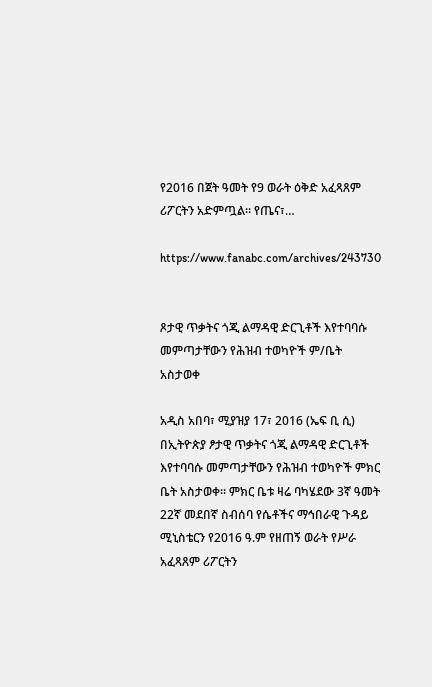የ2016 በጀት ዓመት የ9 ወራት ዕቅድ አፈጻጸም ሪፖርትን አድምጧል፡፡ የጤና፣…

https://www.fanabc.com/archives/243730


ጾታዊ ጥቃትና ጎጂ ልማዳዊ ድርጊቶች እየተባባሱ መምጣታቸውን የሕዝብ ተወካዮች ም/ቤት አስታወቀ

አዲስ አበባ፣ ሚያዝያ 17፣ 2016 (ኤፍ ቢ ሲ) በኢትዮጵያ ፆታዊ ጥቃትና ጎጂ ልማዳዊ ድርጊቶች እየተባባሱ መምጣታቸውን የሕዝብ ተወካዮች ምክር ቤት አስታወቀ። ምክር ቤቱ ዛሬ ባካሄደው 3ኛ ዓመት 22ኛ መደበኛ ስብሰባ የሴቶችና ማኅበራዊ ጉዳይ ሚኒስቴርን የ2016 ዓ.ም የዘጠኝ ወራት የሥራ አፈጻጸም ሪፖርትን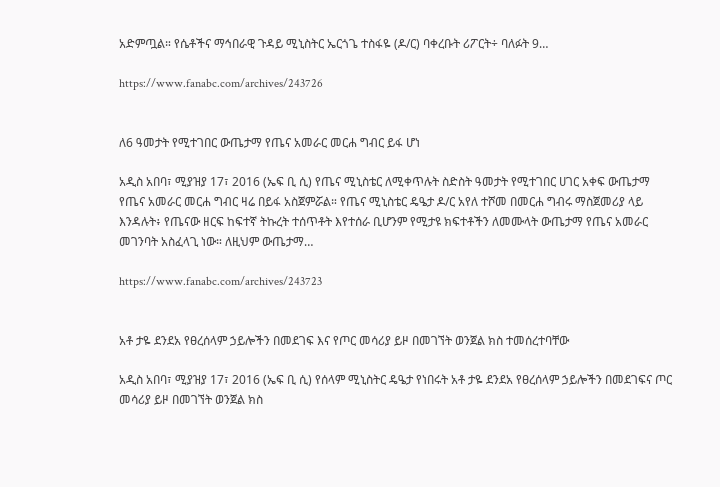አድምጧል። የሴቶችና ማኅበራዊ ጉዳይ ሚኒስትር ኤርጎጌ ተስፋዬ (ዶ/ር) ባቀረቡት ሪፖርት÷ ባለፉት 9…

https://www.fanabc.com/archives/243726


ለ6 ዓመታት የሚተገበር ውጤታማ የጤና አመራር መርሐ ግብር ይፋ ሆነ

አዲስ አበባ፣ ሚያዝያ 17፣ 2016 (ኤፍ ቢ ሲ) የጤና ሚኒስቴር ለሚቀጥሉት ስድስት ዓመታት የሚተገበር ሀገር አቀፍ ውጤታማ የጤና አመራር መርሐ ግብር ዛሬ በይፋ አስጀምሯል። የጤና ሚኒስቴር ዴዔታ ዶ/ር አየለ ተሾመ በመርሐ ግብሩ ማስጀመሪያ ላይ እንዳሉት፥ የጤናው ዘርፍ ከፍተኛ ትኩረት ተሰጥቶት እየተሰራ ቢሆንም የሚታዩ ክፍተቶችን ለመሙላት ውጤታማ የጤና አመራር መገንባት አስፈላጊ ነው። ለዚህም ውጤታማ…

https://www.fanabc.com/archives/243723


አቶ ታዬ ደንደአ የፀረሰላም ኃይሎችን በመደገፍ እና የጦር መሳሪያ ይዞ በመገኘት ወንጀል ክስ ተመሰረተባቸው

አዲስ አበባ፣ ሚያዝያ 17፣ 2016 (ኤፍ ቢ ሲ) የሰላም ሚኒስትር ዴዔታ የነበሩት አቶ ታዬ ደንደአ የፀረሰላም ኃይሎችን በመደገፍና ጦር መሳሪያ ይዞ በመገኘት ወንጀል ክስ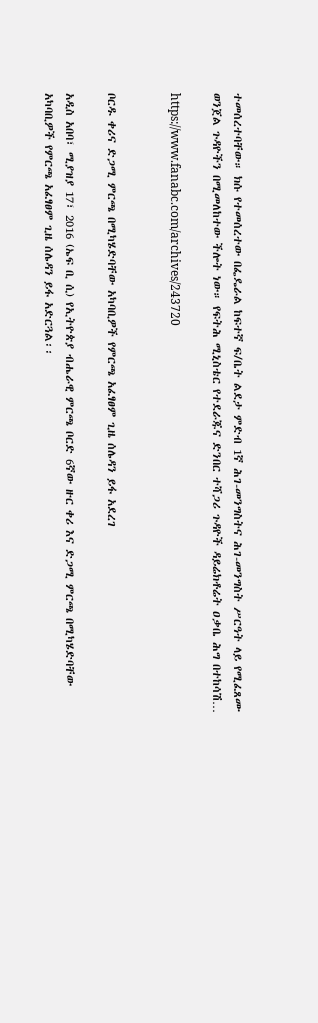ተመሰረተባቸው። ክሱ የተመሰረተው በፌዴራል ከፍተኛ ፍ/ቤት ልደታ ምድብ 1ኛ ሕገ-መንግስትና ሕገ-መንግስት ሥርዓት ላይ የሚፈጸሙ ወንጀል ጉዳዮችን በሚመለከተው ችሎት ነው። የፍትሕ ሚኒስቴር የተደራጁና ድንበር ተሻጋሪ ጉዳዮች ዳይሬክቶሬት ዐቃቤ ሕግ በተከሳሽ…

https://www.fanabc.com/archives/243720


ቦርዱ ቀሪና ድጋሚ ምርጫ በሚካሄድባቸው አካባቢዎች የምርጫ አፈፃፀም ጊዜ ሰሌዳን ይፋ አደረገ

አዲስ አበባ፣ ሚያዝያ 17፣ 2016 (ኤፍ ቢ ሲ) የኢትዮጵያ ብሔራዊ ምርጫ ቦርድ 6ኛው ዙር ቀሪ እና ድጋሚ ምርጫ በሚካሄድባቸው አካባቢዎች የምርጫ አፈፃፀም ጊዜ ሰሌዳን ይፋ አድርጓል፡፡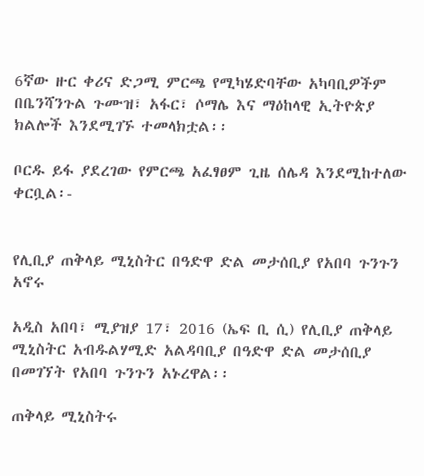6ኛው ዙር ቀሪና ድጋሚ ምርጫ የሚካሄድባቸው አካባቢዎችም በቤንሻንጉል ጉሙዝ፣ አፋር፣ ሶማሌ እና ማዕከላዊ ኢትዮጵያ ክልሎች እንደሚገኙ ተመላክቷል፡፡

ቦርዱ ይፋ ያደረገው የምርጫ አፈፃፀም ጊዜ ሰሌዳ እንደሚከተለው ቀርቧል፡-


የሊቢያ ጠቅላይ ሚኒስትር በዓድዋ ድል መታሰቢያ የአበባ ጉንጉን አኖሩ

አዲስ አበባ፣ ሚያዝያ 17፣ 2016 (ኤፍ ቢ ሲ) የሊቢያ ጠቅላይ ሚኒስትር አብዱልሃሚድ አልዳባቢያ በዓድዋ ድል መታሰቢያ በመገኘት የአበባ ጉንጉን አኑረዋል፡፡

ጠቅላይ ሚኒስትሩ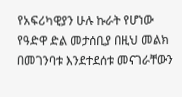የአፍሪካዊያን ሁሉ ኩራት የሆነው የዓድዋ ድል መታሰቢያ በዚህ መልክ በመገንባቱ እንደተደሰቱ መናገራቸውን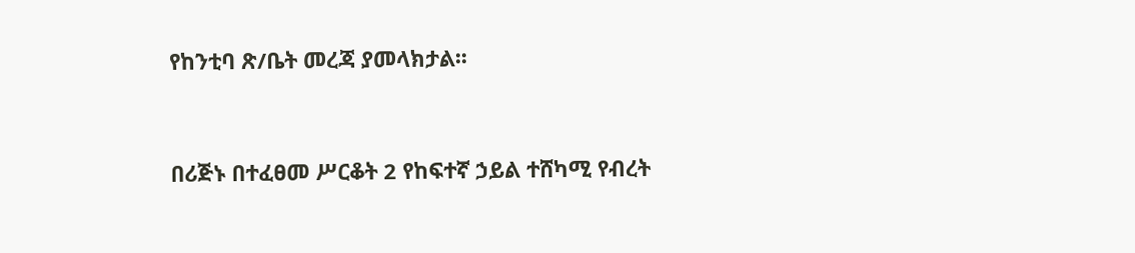የከንቲባ ጽ/ቤት መረጃ ያመላክታል፡፡


በሪጅኑ በተፈፀመ ሥርቆት 2 የከፍተኛ ኃይል ተሸካሚ የብረት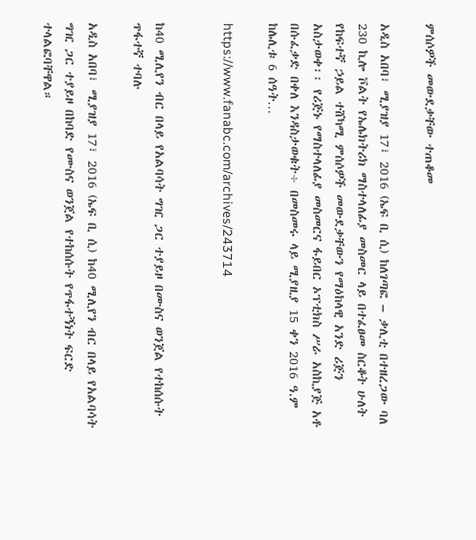ምሰሶዎች መውደቃቸው ተጠቆመ

አዲስ አበባ፣ ሚያዝያ 17፣ 2016 (ኤፍ ቢ ሲ) ከለገጣፎ – ቃሊቲ በተዘረጋው ባለ 230 ኪሎ ቮልት የኤሌክትሪክ ማስተላለፊያ መስመር ላይ በተፈፀመ ስርቆት ሁለት የከፍተኛ ኃይል ተሸካሚ ምሰሶዎች መውደቃቸውን የማዕከላዊ አንድ ሪጅን አስታወቀ፡፡ የሪጅኑ የማስተላለፊያ መስመርና ፋይበር ኦፕቲክስ ሥራ አስኪያጅ አቶ በሱፈቃድ በቀለ እንዳስታወቁት÷ በመስመሩ ላይ ሚያዚያ 15 ቀን 2016 ዓ.ም ከሌሊቱ 6 ሰዓት…

https://www.fanabc.com/archives/243714


ከ40 ሚሊየን ብር በላይ የአልባሳት ግዢ ጋር ተያይዞ በሙስና ወንጀል የተከሰሱት ጥፋተኛ ተባሉ

አዲስ አበባ፣ ሚያዝያ 17፣ 2016 (ኤፍ ቢ ሲ) ከ40 ሚሊየን ብር በላይ የአልባሳት ግዢ ጋር ተያይዞ በከባድ የሙስና ወንጀል የተከሰሱት የጥፋተኝነት ፍርድ ተላልፎባቸዋል።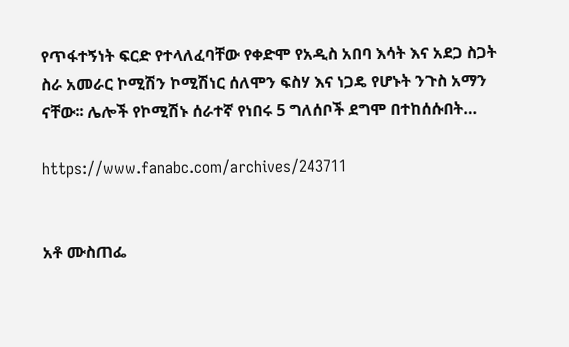የጥፋተኝነት ፍርድ የተላለፈባቸው የቀድሞ የአዲስ አበባ እሳት እና አደጋ ስጋት ስራ አመራር ኮሚሽን ኮሚሽነር ሰለሞን ፍስሃ እና ነጋዴ የሆኑት ንጉስ አማን ናቸው፡፡ ሌሎች የኮሚሽኑ ሰራተኛ የነበሩ 5 ግለሰቦች ደግሞ በተከሰሱበት…

https://www.fanabc.com/archives/243711


አቶ ሙስጠፌ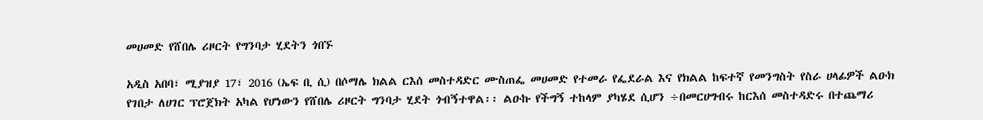መሀመድ የሸበሌ ሪዞርት የግንባታ ሂደትን ጎበኙ

አዲስ አበባ፣ ሚያዝያ 17፣ 2016 (ኤፍ ቢ ሲ) በሶማሌ ክልል ርእሰ መስተዳድር ሙስጠፌ መሀመድ የተመራ የፌደራል እና የክልል ከፍተኛ የመንግስት የስራ ሀላፊዎች ልዑክ የገበታ ለሀገር ፕሮጀክት አካል የሆነውን የሸበሌ ሪዞርት ግንባታ ሂደት ጎብኝተዋል፡፡ ልዑኩ የችግኝ ተከላም ያካሄደ ሲሆን ÷በመርሀግብሩ ከርእሰ መስተዳድሩ በተጨማሪ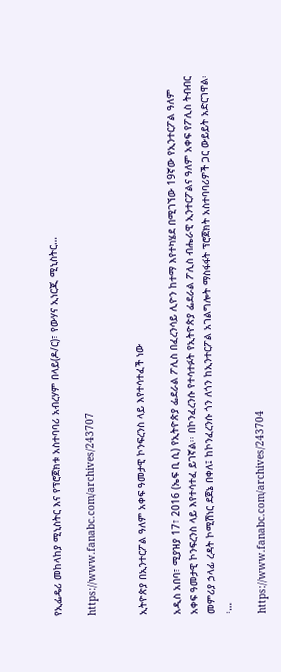የኢፌዴሪ መከላከያ ሚኒስትር እና የፕሮጀክቱ አስተባባሪ አብረሃም በላይ(ዶ/ር)፣ የውሃና ኢነርጂ ሚኒስትር…

https://www.fanabc.com/archives/243707


ኢትዮጵያ በኢንተርፖል ዓለም አቀፍ ዓመታዊ ኮንፍረንስ ላይ እየተሳተፈች ነው

አዲስ አበባ፣ ሚያዝያ 17፣ 2016 (ኤፍ ቢ ሲ) የኢትዮጵያ ፌደራል ፖሊስ በፈረንሳይ ሊዮን ከተማ እየተካሄደ በሚገኘው 19ኛው የኢንተርፖል ዓለም አቀፍ ዓመታዊ ኮንፍረንስ ላይ እየተሳተፈ ይገኛል፡፡ በኮንፈረንሱ የተሳተፉት የኢትዮጵያ ፌደራል ፖሊስ ብሔራዊ ኢንተርፖልና ዓለም አቀፍ የፖሊስ ትብብር መምሪያ ኃላፊ ረዳት ኮሚሽነር ደጀኔ በቀለ፤ ከኮንፈረንሱ ጎን ለጎን ከኢንተርፖል አገልግሎት ማስፋፋት ፕሮጀክት አስተባባሪዎች ጋር ውይይት አድርገዋል፡፡…

https://www.fanabc.com/archives/243704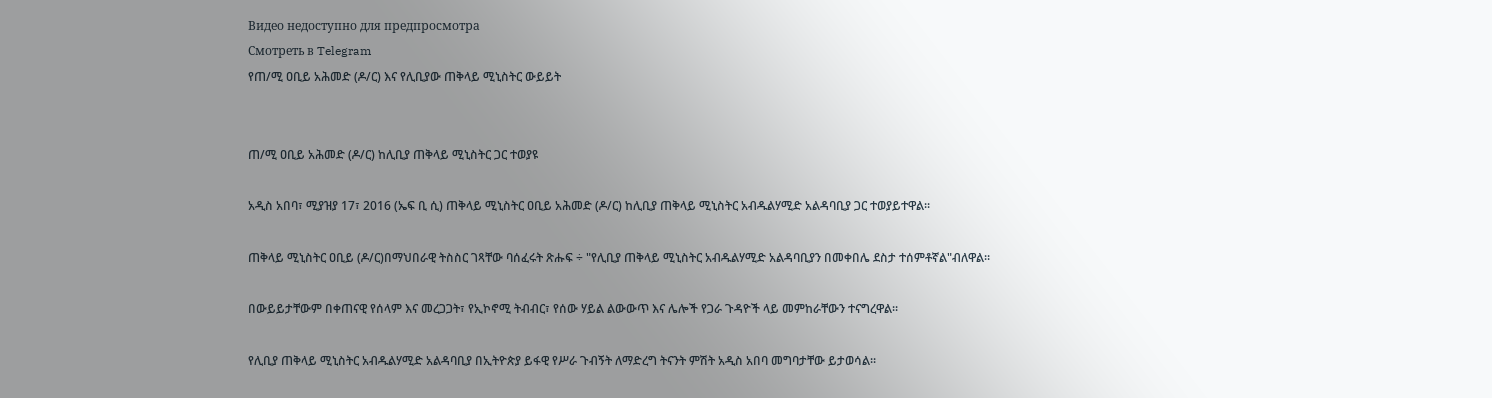Видео недоступно для предпросмотра
Смотреть в Telegram
የጠ/ሚ ዐቢይ አሕመድ (ዶ/ር) እና የሊቢያው ጠቅላይ ሚኒስትር ውይይት


ጠ/ሚ ዐቢይ አሕመድ (ዶ/ር) ከሊቢያ ጠቅላይ ሚኒስትር ጋር ተወያዩ

አዲስ አበባ፣ ሚያዝያ 17፣ 2016 (ኤፍ ቢ ሲ) ጠቅላይ ሚኒስትር ዐቢይ አሕመድ (ዶ/ር) ከሊቢያ ጠቅላይ ሚኒስትር አብዱልሃሚድ አልዳባቢያ ጋር ተወያይተዋል፡፡

ጠቅላይ ሚኒስትር ዐቢይ (ዶ/ር)በማህበራዊ ትስስር ገጻቸው ባሰፈሩት ጽሑፍ ÷ "የሊቢያ ጠቅላይ ሚኒስትር አብዱልሃሚድ አልዳባቢያን በመቀበሌ ደስታ ተሰምቶኛል"ብለዋል።

በውይይታቸውም በቀጠናዊ የሰላም እና መረጋጋት፣ የኢኮኖሚ ትብብር፣ የሰው ሃይል ልውውጥ እና ሌሎች የጋራ ጉዳዮች ላይ መምከራቸውን ተናግረዋል፡፡

የሊቢያ ጠቅላይ ሚኒስትር አብዱልሃሚድ አልዳባቢያ በኢትዮጵያ ይፋዊ የሥራ ጉብኝት ለማድረግ ትናንት ምሽት አዲስ አበባ መግባታቸው ይታወሳል፡፡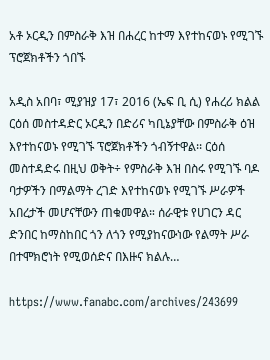አቶ ኦርዲን በምስራቅ እዝ በሐረር ከተማ እየተከናወኑ የሚገኙ ፕሮጀክቶችን ጎበኙ

አዲስ አበባ፣ ሚያዝያ 17፣ 2016 (ኤፍ ቢ ሲ) የሐረሪ ክልል ርዕሰ መስተዳድር ኦርዲን በድሪና ካቢኔያቸው በምስራቅ ዕዝ እየተከናወኑ የሚገኙ ፕሮጀክቶችን ጎብኝተዋል፡፡ ርዕሰ መስተዳድሩ በዚህ ወቅት÷ የምስራቅ እዝ በስሩ የሚገኙ ባዶ ባታዎችን በማልማት ረገድ እየተከናወኑ የሚገኙ ሥራዎች አበረታች መሆናቸውን ጠቁመዋል። ሰራዊቱ የሀገርን ዳር ድንበር ከማስከበር ጎን ለጎን የሚያከናውነው የልማት ሥራ በተሞክሮነት የሚወሰድና በእዙና ክልሉ…

https://www.fanabc.com/archives/243699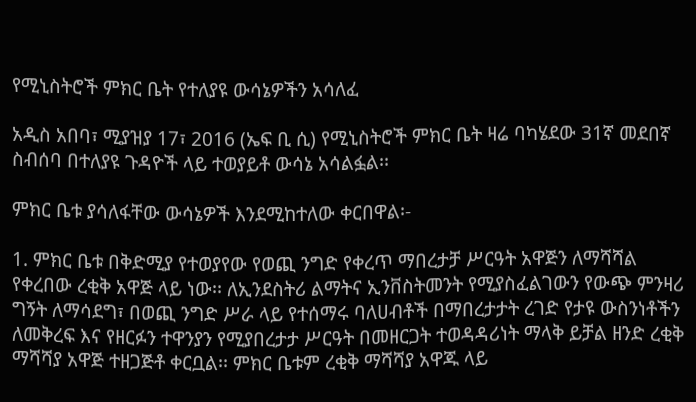የሚኒስትሮች ምክር ቤት የተለያዩ ውሳኔዎችን አሳለፈ

አዲስ አበባ፣ ሚያዝያ 17፣ 2016 (ኤፍ ቢ ሲ) የሚኒስትሮች ምክር ቤት ዛሬ ባካሄደው 31ኛ መደበኛ ስብሰባ በተለያዩ ጉዳዮች ላይ ተወያይቶ ውሳኔ አሳልፏል፡፡

ምክር ቤቱ ያሳለፋቸው ውሳኔዎች እንደሚከተለው ቀርበዋል፡-

1. ምክር ቤቱ በቅድሚያ የተወያየው የወጪ ንግድ የቀረጥ ማበረታቻ ሥርዓት አዋጅን ለማሻሻል የቀረበው ረቂቅ አዋጅ ላይ ነው፡፡ ለኢንደስትሪ ልማትና ኢንቨስትመንት የሚያስፈልገውን የውጭ ምንዛሪ ግኝት ለማሳደግ፣ በወጪ ንግድ ሥራ ላይ የተሰማሩ ባለሀብቶች በማበረታታት ረገድ የታዩ ውስንነቶችን ለመቅረፍ እና የዘርፉን ተዋንያን የሚያበረታታ ሥርዓት በመዘርጋት ተወዳዳሪነት ማላቅ ይቻል ዘንድ ረቂቅ ማሻሻያ አዋጅ ተዘጋጅቶ ቀርቧል፡፡ ምክር ቤቱም ረቂቅ ማሻሻያ አዋጁ ላይ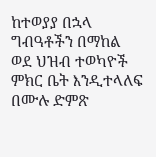ከተወያያ በኋላ ግብዓቶችን በማከል ወደ ህዝብ ተወካዮች ምክር ቤት እንዲተላለፍ በሙሉ ድምጽ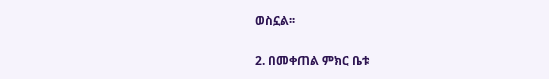ወስኗል፡፡

2. በመቀጠል ምክር ቤቱ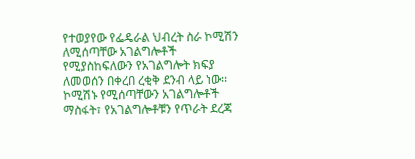የተወያየው የፌዴራል ህብረት ስራ ኮሚሽን ለሚሰጣቸው አገልግሎቶች የሚያስከፍለውን የአገልግሎት ክፍያ ለመወሰን በቀረበ ረቂቅ ደንብ ላይ ነው፡፡ ኮሚሽኑ የሚሰጣቸውን አገልግሎቶች ማስፋት፣ የአገልግሎቶቹን የጥራት ደረጃ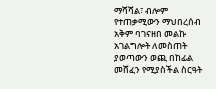ማሻሻል፣ ብሎም የተጠቃሚውን ማህበረሰብ አቅም ባገናዘበ መልኩ አገልግሎት ለመስጠት ያወጣውን ወጪ በከፊል መሸፈን የሚያስችል ስርዓት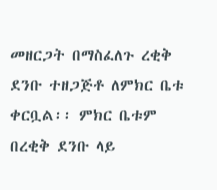መዘርጋት በማስፈለጉ ረቂቅ ደንቡ ተዘጋጅቶ ለምክር ቤቱ ቀርቧል፡፡ ምክር ቤቱም በረቂቅ ደንቡ ላይ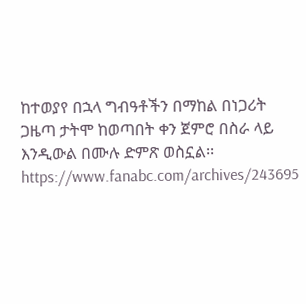ከተወያየ በኋላ ግብዓቶችን በማከል በነጋሪት ጋዜጣ ታትሞ ከወጣበት ቀን ጀምሮ በስራ ላይ እንዲውል በሙሉ ድምጽ ወስኗል፡፡https://www.fanabc.com/archives/243695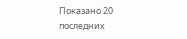Показано 20 последних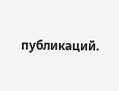публикаций.